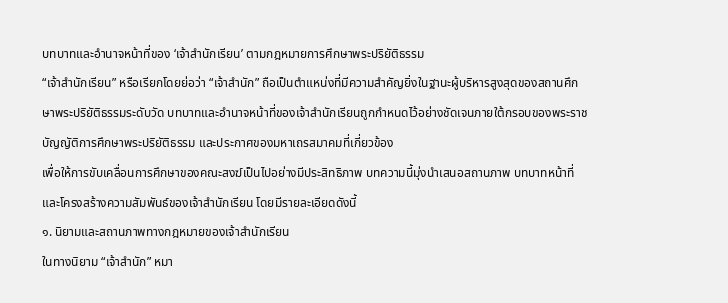บทบาทและอำนาจหน้าที่ของ ‘เจ้าสำนักเรียน’ ตามกฎหมายการศึกษาพระปริยัติธรรม
“เจ้าสำนักเรียน” หรือเรียกโดยย่อว่า “เจ้าสำนัก” ถือเป็นตำแหน่งที่มีความสำคัญยิ่งในฐานะผู้บริหารสูงสุดของสถานศึกษาพระปริยัติธรรมระดับวัด บทบาทและอำนาจหน้าที่ของเจ้าสำนักเรียนถูกกำหนดไว้อย่างชัดเจนภายใต้กรอบของพระราชบัญญัติการศึกษาพระปริยัติธรรม และประกาศของมหาเถรสมาคมที่เกี่ยวข้อง
เพื่อให้การขับเคลื่อนการศึกษาของคณะสงฆ์เป็นไปอย่างมีประสิทธิภาพ บทความนี้มุ่งนำเสนอสถานภาพ บทบาทหน้าที่ และโครงสร้างความสัมพันธ์ของเจ้าสำนักเรียน โดยมีรายละเอียดดังนี้
๑. นิยามและสถานภาพทางกฎหมายของเจ้าสำนักเรียน
ในทางนิยาม “เจ้าสำนัก” หมา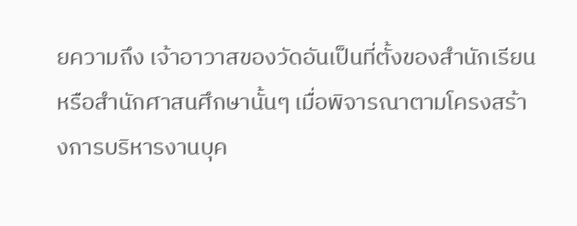ยความถึง เจ้าอาวาสของวัดอันเป็นที่ตั้งของสำนักเรียนหรือสำนักศาสนศึกษานั้นๆ เมื่อพิจารณาตามโครงสร้างการบริหารงานบุค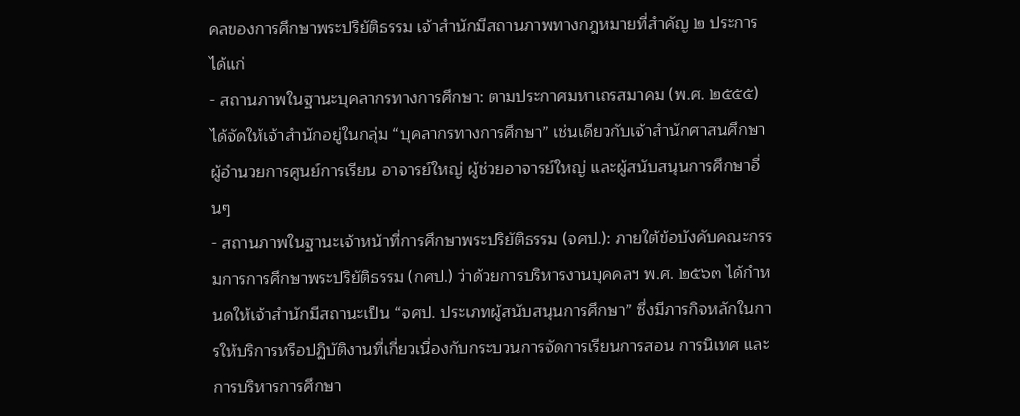คลของการศึกษาพระปริยัติธรรม เจ้าสำนักมีสถานภาพทางกฎหมายที่สำคัญ ๒ ประการ ได้แก่
- สถานภาพในฐานะบุคลากรทางการศึกษา: ตามประกาศมหาเถรสมาคม (พ.ศ. ๒๕๕๕) ได้จัดให้เจ้าสำนักอยู่ในกลุ่ม “บุคลากรทางการศึกษา” เช่นเดียวกับเจ้าสำนักศาสนศึกษา ผู้อำนวยการศูนย์การเรียน อาจารย์ใหญ่ ผู้ช่วยอาจารย์ใหญ่ และผู้สนับสนุนการศึกษาอื่นๆ
- สถานภาพในฐานะเจ้าหน้าที่การศึกษาพระปริยัติธรรม (จศป.): ภายใต้ข้อบังคับคณะกรรมการการศึกษาพระปริยัติธรรม (กศป.) ว่าด้วยการบริหารงานบุคคลฯ พ.ศ. ๒๕๖๓ ได้กำหนดให้เจ้าสำนักมีสถานะเป็น “จศป. ประเภทผู้สนับสนุนการศึกษา” ซึ่งมีภารกิจหลักในการให้บริการหรือปฏิบัติงานที่เกี่ยวเนื่องกับกระบวนการจัดการเรียนการสอน การนิเทศ และการบริหารการศึกษา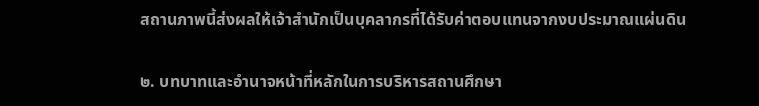สถานภาพนี้ส่งผลให้เจ้าสำนักเป็นบุคลากรที่ได้รับค่าตอบแทนจากงบประมาณแผ่นดิน

๒. บทบาทและอำนาจหน้าที่หลักในการบริหารสถานศึกษา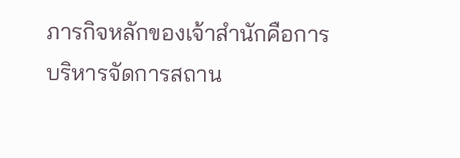ภารกิจหลักของเจ้าสำนักคือการบริหารจัดการสถาน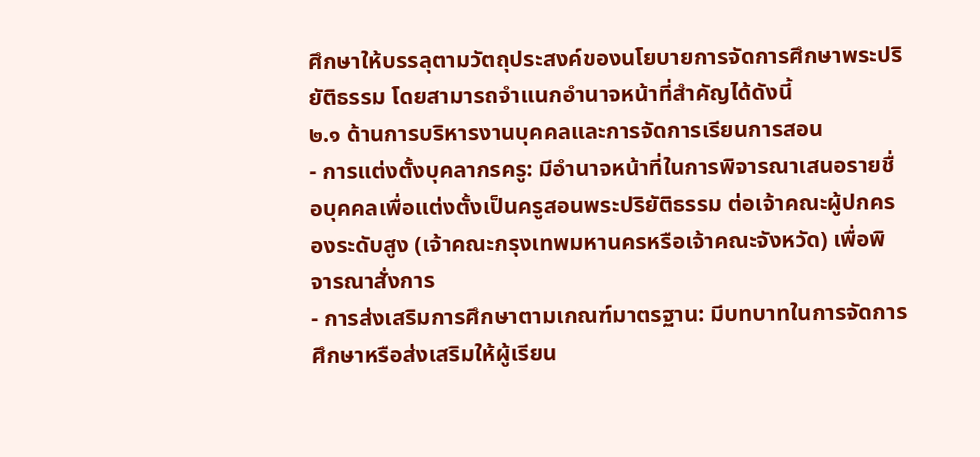ศึกษาให้บรรลุตามวัตถุประสงค์ของนโยบายการจัดการศึกษาพระปริยัติธรรม โดยสามารถจำแนกอำนาจหน้าที่สำคัญได้ดังนี้
๒.๑ ด้านการบริหารงานบุคคลและการจัดการเรียนการสอน
- การแต่งตั้งบุคลากรครู: มีอำนาจหน้าที่ในการพิจารณาเสนอรายชื่อบุคคลเพื่อแต่งตั้งเป็นครูสอนพระปริยัติธรรม ต่อเจ้าคณะผู้ปกครองระดับสูง (เจ้าคณะกรุงเทพมหานครหรือเจ้าคณะจังหวัด) เพื่อพิจารณาสั่งการ
- การส่งเสริมการศึกษาตามเกณฑ์มาตรฐาน: มีบทบาทในการจัดการศึกษาหรือส่งเสริมให้ผู้เรียน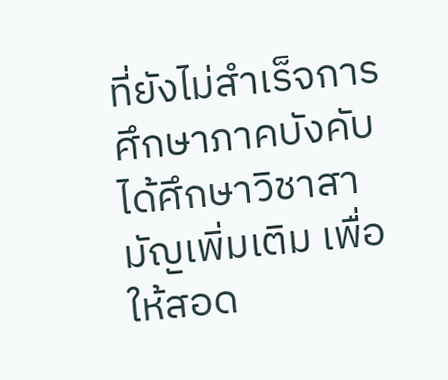ที่ยังไม่สำเร็จการศึกษาภาคบังคับ ได้ศึกษาวิชาสามัญเพิ่มเติม เพื่อให้สอด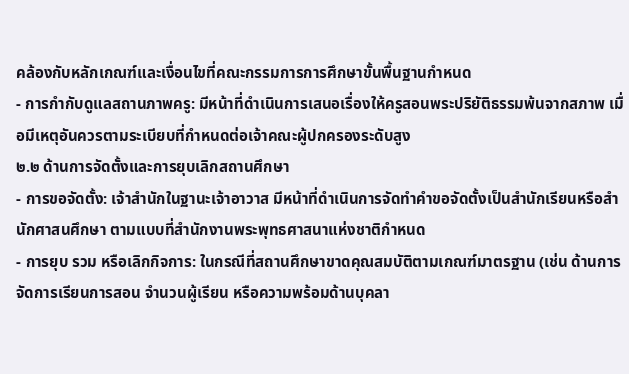คล้องกับหลักเกณฑ์และเงื่อนไขที่คณะกรรมการการศึกษาขั้นพื้นฐานกำหนด
- การกำกับดูแลสถานภาพครู: มีหน้าที่ดำเนินการเสนอเรื่องให้ครูสอนพระปริยัติธรรมพ้นจากสภาพ เมื่อมีเหตุอันควรตามระเบียบที่กำหนดต่อเจ้าคณะผู้ปกครองระดับสูง
๒.๒ ด้านการจัดตั้งและการยุบเลิกสถานศึกษา
- การขอจัดตั้ง: เจ้าสำนักในฐานะเจ้าอาวาส มีหน้าที่ดำเนินการจัดทำคำขอจัดตั้งเป็นสำนักเรียนหรือสำนักศาสนศึกษา ตามแบบที่สำนักงานพระพุทธศาสนาแห่งชาติกำหนด
- การยุบ รวม หรือเลิกกิจการ: ในกรณีที่สถานศึกษาขาดคุณสมบัติตามเกณฑ์มาตรฐาน (เช่น ด้านการจัดการเรียนการสอน จำนวนผู้เรียน หรือความพร้อมด้านบุคลา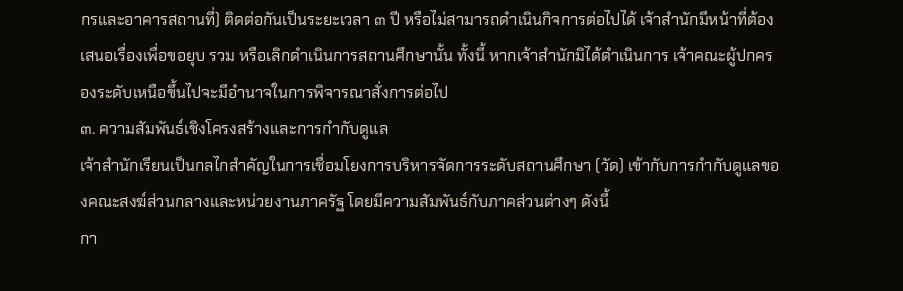กรและอาคารสถานที่) ติดต่อกันเป็นระยะเวลา ๓ ปี หรือไม่สามารถดำเนินกิจการต่อไปได้ เจ้าสำนักมีหน้าที่ต้องเสนอเรื่องเพื่อขอยุบ รวม หรือเลิกดำเนินการสถานศึกษานั้น ทั้งนี้ หากเจ้าสำนักมิได้ดำเนินการ เจ้าคณะผู้ปกครองระดับเหนือขึ้นไปจะมีอำนาจในการพิจารณาสั่งการต่อไป
๓. ความสัมพันธ์เชิงโครงสร้างและการกำกับดูแล
เจ้าสำนักเรียนเป็นกลไกสำคัญในการเชื่อมโยงการบริหารจัดการระดับสถานศึกษา (วัด) เข้ากับการกำกับดูแลของคณะสงฆ์ส่วนกลางและหน่วยงานภาครัฐ โดยมีความสัมพันธ์กับภาคส่วนต่างๆ ดังนี้
กา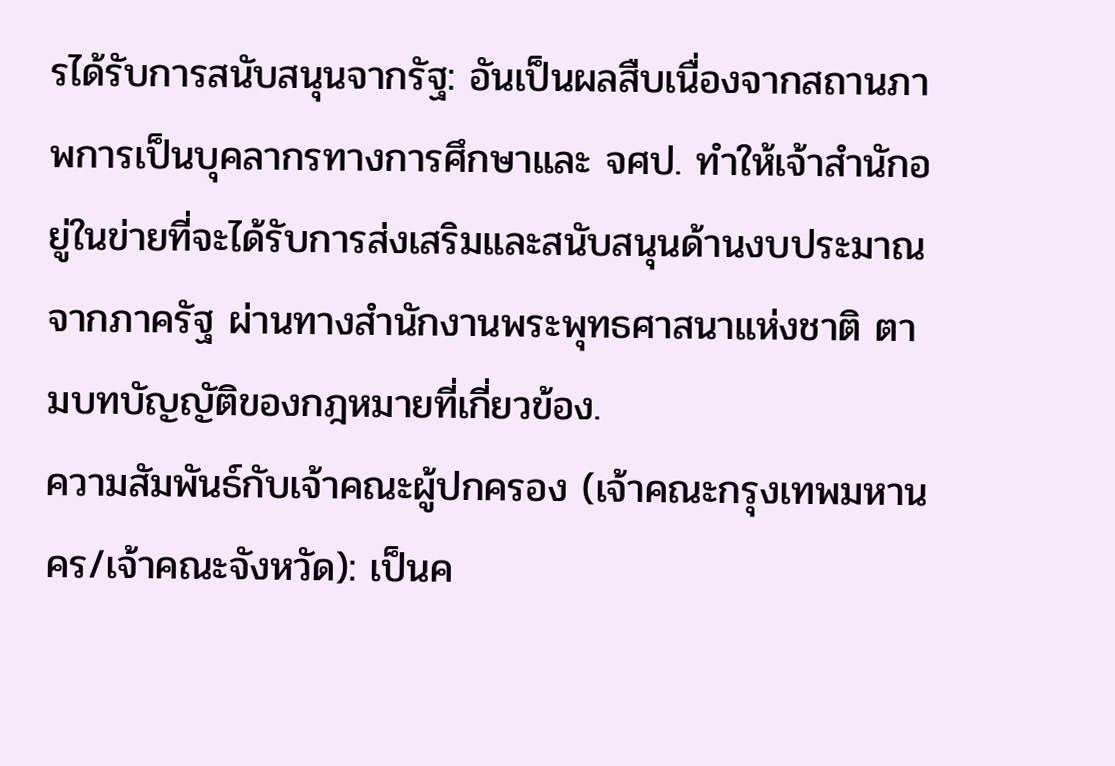รได้รับการสนับสนุนจากรัฐ: อันเป็นผลสืบเนื่องจากสถานภาพการเป็นบุคลากรทางการศึกษาและ จศป. ทำให้เจ้าสำนักอยู่ในข่ายที่จะได้รับการส่งเสริมและสนับสนุนด้านงบประมาณจากภาครัฐ ผ่านทางสำนักงานพระพุทธศาสนาแห่งชาติ ตามบทบัญญัติของกฎหมายที่เกี่ยวข้อง.
ความสัมพันธ์กับเจ้าคณะผู้ปกครอง (เจ้าคณะกรุงเทพมหานคร/เจ้าคณะจังหวัด): เป็นค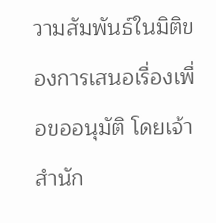วามสัมพันธ์ในมิติของการเสนอเรื่องเพื่อขออนุมัติ โดยเจ้าสำนัก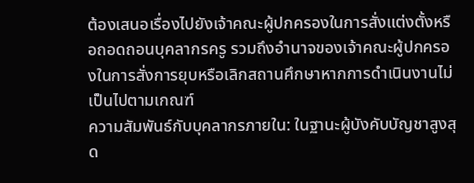ต้องเสนอเรื่องไปยังเจ้าคณะผู้ปกครองในการสั่งแต่งตั้งหรือถอดถอนบุคลากรครู รวมถึงอำนาจของเจ้าคณะผู้ปกครองในการสั่งการยุบหรือเลิกสถานศึกษาหากการดำเนินงานไม่เป็นไปตามเกณฑ์
ความสัมพันธ์กับบุคลากรภายใน: ในฐานะผู้บังคับบัญชาสูงสุด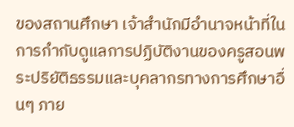ของสถานศึกษา เจ้าสำนักมีอำนาจหน้าที่ในการกำกับดูแลการปฏิบัติงานของครูสอนพระปริยัติธรรมและบุคลากรทางการศึกษาอื่นๆ ภาย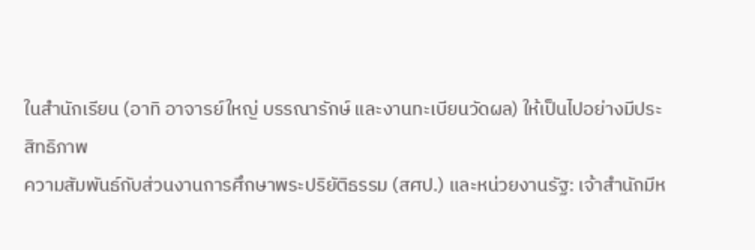ในสำนักเรียน (อาทิ อาจารย์ใหญ่ บรรณารักษ์ และงานทะเบียนวัดผล) ให้เป็นไปอย่างมีประสิทธิภาพ
ความสัมพันธ์กับส่วนงานการศึกษาพระปริยัติธรรม (สศป.) และหน่วยงานรัฐ: เจ้าสำนักมีห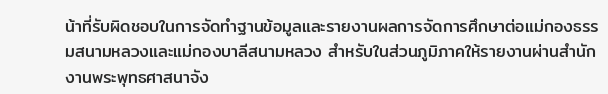น้าที่รับผิดชอบในการจัดทำฐานข้อมูลและรายงานผลการจัดการศึกษาต่อแม่กองธรรมสนามหลวงและแม่กองบาลีสนามหลวง สำหรับในส่วนภูมิภาคให้รายงานผ่านสำนักงานพระพุทธศาสนาจัง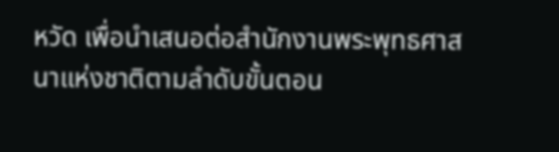หวัด เพื่อนำเสนอต่อสำนักงานพระพุทธศาสนาแห่งชาติตามลำดับขั้นตอน